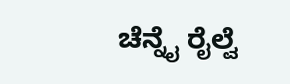ಚೆನ್ನೈ ರೈಲ್ವೆ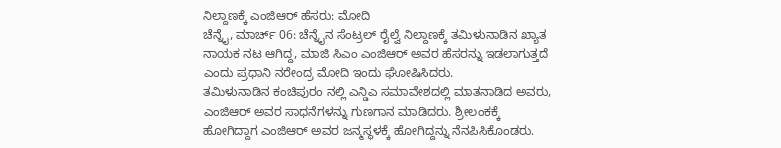ನಿಲ್ದಾಣಕ್ಕೆ ಎಂಜಿಆರ್ ಹೆಸರು: ಮೋದಿ
ಚೆನ್ನೈ, ಮಾರ್ಚ್ 06: ಚೆನ್ನೈನ ಸೆಂಟ್ರಲ್ ರೈಲ್ವೆ ನಿಲ್ದಾಣಕ್ಕೆ ತಮಿಳುನಾಡಿನ ಖ್ಯಾತ ನಾಯಕ ನಟ ಆಗಿದ್ದ, ಮಾಜಿ ಸಿಎಂ ಎಂಜಿಆರ್ ಅವರ ಹೆಸರನ್ನು ಇಡಲಾಗುತ್ತದೆ ಎಂದು ಪ್ರಧಾನಿ ನರೇಂದ್ರ ಮೋದಿ ಇಂದು ಘೋಷಿಸಿದರು.
ತಮಿಳುನಾಡಿನ ಕಂಚಿಪುರಂ ನಲ್ಲಿ ಎನ್ಡಿಎ ಸಮಾವೇಶದಲ್ಲಿ ಮಾತನಾಡಿದ ಅವರು, ಎಂಜಿಆರ್ ಅವರ ಸಾಧನೆಗಳನ್ನು ಗುಣಗಾನ ಮಾಡಿದರು. ಶ್ರೀಲಂಕಕ್ಕೆ ಹೋಗಿದ್ದಾಗ ಎಂಜಿಆರ್ ಅವರ ಜನ್ಮಸ್ಥಳಕ್ಕೆ ಹೋಗಿದ್ದನ್ನು ನೆನಪಿಸಿಕೊಂಡರು.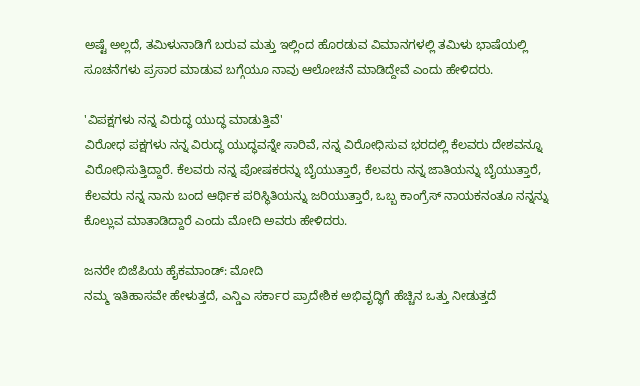ಅಷ್ಟೆ ಅಲ್ಲದೆ, ತಮಿಳುನಾಡಿಗೆ ಬರುವ ಮತ್ತು ಇಲ್ಲಿಂದ ಹೊರಡುವ ವಿಮಾನಗಳಲ್ಲಿ ತಮಿಳು ಭಾಷೆಯಲ್ಲಿ ಸೂಚನೆಗಳು ಪ್ರಸಾರ ಮಾಡುವ ಬಗ್ಗೆಯೂ ನಾವು ಆಲೋಚನೆ ಮಾಡಿದ್ದೇವೆ ಎಂದು ಹೇಳಿದರು.

'ವಿಪಕ್ಷಗಳು ನನ್ನ ವಿರುದ್ಧ ಯುದ್ಧ ಮಾಡುತ್ತಿವೆ'
ವಿರೋಧ ಪಕ್ಷಗಳು ನನ್ನ ವಿರುದ್ಧ ಯುದ್ಧವನ್ನೇ ಸಾರಿವೆ, ನನ್ನ ವಿರೋಧಿಸುವ ಭರದಲ್ಲಿ ಕೆಲವರು ದೇಶವನ್ನೂ ವಿರೋಧಿಸುತ್ತಿದ್ದಾರೆ. ಕೆಲವರು ನನ್ನ ಪೋಷಕರನ್ನು ಬೈಯುತ್ತಾರೆ, ಕೆಲವರು ನನ್ನ ಜಾತಿಯನ್ನು ಬೈಯುತ್ತಾರೆ, ಕೆಲವರು ನನ್ನ ನಾನು ಬಂದ ಆರ್ಥಿಕ ಪರಿಸ್ಥಿತಿಯನ್ನು ಜರಿಯುತ್ತಾರೆ, ಒಬ್ಬ ಕಾಂಗ್ರೆಸ್ ನಾಯಕನಂತೂ ನನ್ನನ್ನು ಕೊಲ್ಲುವ ಮಾತಾಡಿದ್ದಾರೆ ಎಂದು ಮೋದಿ ಅವರು ಹೇಳಿದರು.

ಜನರೇ ಬಿಜೆಪಿಯ ಹೈಕಮಾಂಡ್: ಮೋದಿ
ನಮ್ಮ ಇತಿಹಾಸವೇ ಹೇಳುತ್ತದೆ, ಎನ್ಡಿಎ ಸರ್ಕಾರ ಪ್ರಾದೇಶಿಕ ಅಭಿವೃದ್ಧಿಗೆ ಹೆಚ್ಚಿನ ಒತ್ತು ನೀಡುತ್ತದೆ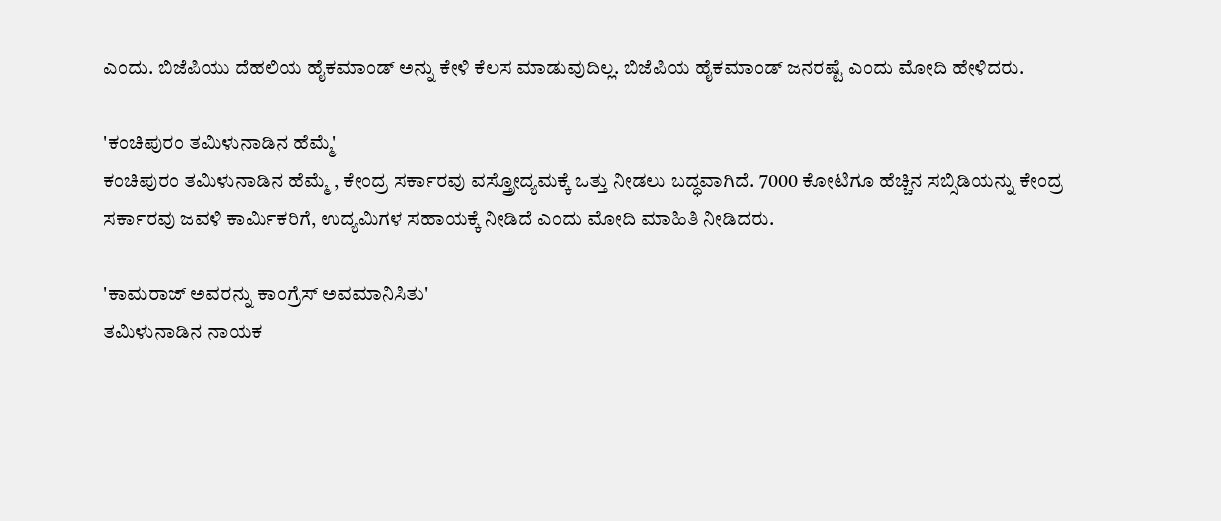ಎಂದು. ಬಿಜೆಪಿಯು ದೆಹಲಿಯ ಹೈಕಮಾಂಡ್ ಅನ್ನು ಕೇಳಿ ಕೆಲಸ ಮಾಡುವುದಿಲ್ಲ. ಬಿಜೆಪಿಯ ಹೈಕಮಾಂಡ್ ಜನರಷ್ಟೆ ಎಂದು ಮೋದಿ ಹೇಳಿದರು.

'ಕಂಚಿಪುರಂ ತಮಿಳುನಾಡಿನ ಹೆಮ್ಮೆ'
ಕಂಚಿಪುರಂ ತಮಿಳುನಾಡಿನ ಹೆಮ್ಮೆ , ಕೇಂದ್ರ ಸರ್ಕಾರವು ವಸ್ತ್ರೋದ್ಯಮಕ್ಕೆ ಒತ್ತು ನೀಡಲು ಬದ್ಧವಾಗಿದೆ. 7000 ಕೋಟಿಗೂ ಹೆಚ್ಚಿನ ಸಬ್ಸಿಡಿಯನ್ನು ಕೇಂದ್ರ ಸರ್ಕಾರವು ಜವಳಿ ಕಾರ್ಮಿಕರಿಗೆ, ಉದ್ಯಮಿಗಳ ಸಹಾಯಕ್ಕೆ ನೀಡಿದೆ ಎಂದು ಮೋದಿ ಮಾಹಿತಿ ನೀಡಿದರು.

'ಕಾಮರಾಜ್ ಅವರನ್ನು ಕಾಂಗ್ರೆಸ್ ಅವಮಾನಿಸಿತು'
ತಮಿಳುನಾಡಿನ ನಾಯಕ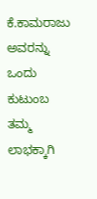ಕೆ.ಕಾಮರಾಜು ಅವರನ್ನು ಒಂದು ಕುಟುಂಬ ತಮ್ಮ ಲಾಭಕ್ಕಾಗಿ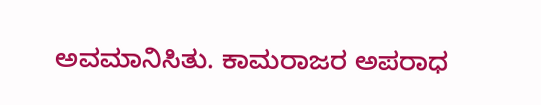ಅವಮಾನಿಸಿತು. ಕಾಮರಾಜರ ಅಪರಾಧ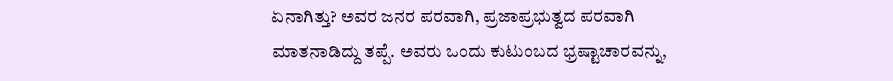ಏನಾಗಿತ್ತು? ಅವರ ಜನರ ಪರವಾಗಿ, ಪ್ರಜಾಪ್ರಭುತ್ವದ ಪರವಾಗಿ ಮಾತನಾಡಿದ್ದು ತಪ್ಪೆ. ಅವರು ಒಂದು ಕುಟುಂಬದ ಭ್ರಷ್ಟಾಚಾರವನ್ನು,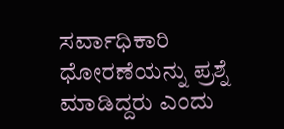ಸರ್ವಾಧಿಕಾರಿ ಧೋರಣೆಯನ್ನು ಪ್ರಶ್ನೆ ಮಾಡಿದ್ದರು ಎಂದು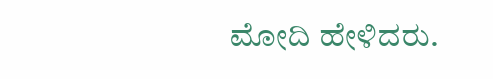ಮೋದಿ ಹೇಳಿದರು.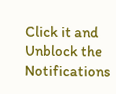Click it and Unblock the Notifications